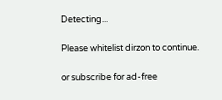Detecting...

Please whitelist dirzon to continue.

or subscribe for ad-free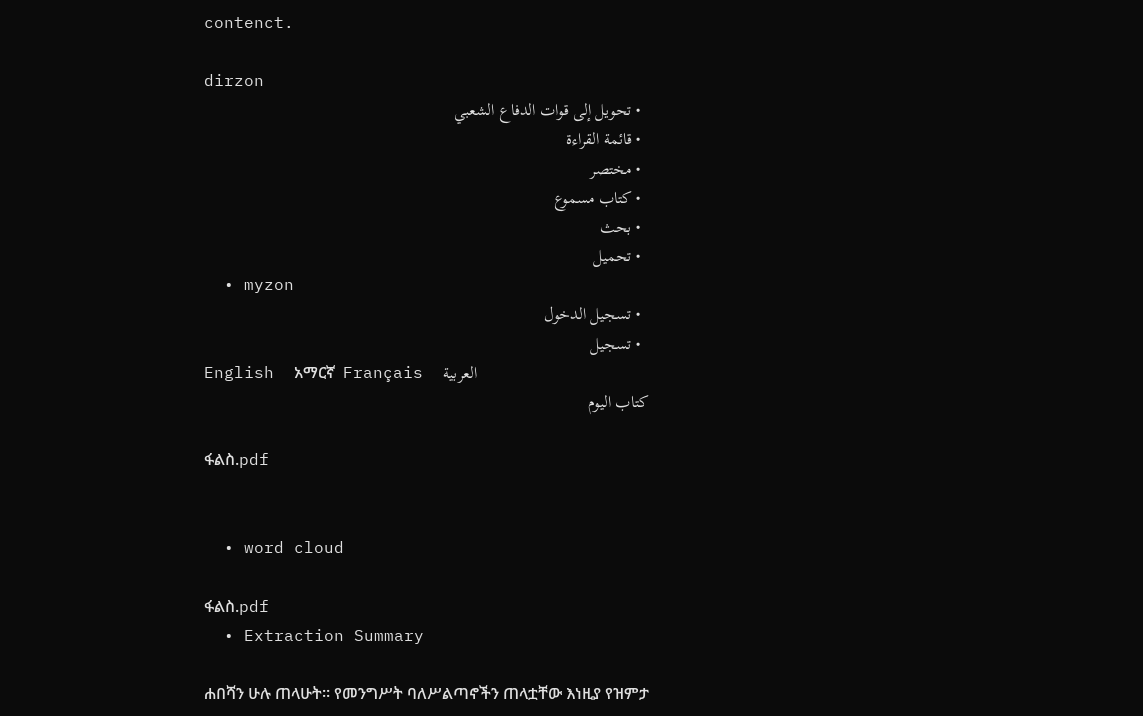contenct.

dirzon
  • تحويل إلى قوات الدفاع الشعبي
  • قائمة القراءة
  • مختصر
  • كتاب مسموع
  • بحث
  • تحميل
  • myzon
  • تسجيل الدخول
  • تسجيل
English  አማርኛ  Français  العربية
كتاب اليوم

ፋልስ.pdf


  • word cloud

ፋልስ.pdf
  • Extraction Summary

ሐበሻን ሁሉ ጠላሁት። የመንግሥት ባለሥልጣኖችን ጠላቷቸው እነዚያ የዝምታ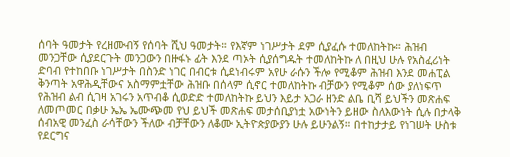ሰባት ዓመታት የረዘሙብኝ የሰባት ሺህ ዓመታት። የእኛም ነገሥታት ደም ሲያፈሱ ተመለከትኩ። ሕዝብ መንጋቸው ሲያደርጉት መንጋውን በዙፋኑ ፊት እንደ ጣኦት ሲያሰግዱት ተመለከትኩ ለ በዚህ ሁሉ የአስፈሪነት ድባብ የተከበቡ ነገሥታት በስንድ ነገር በብርቱ ሲደነብሩም አየሁ ራሱን ችሎ የሚቆም ሕዝብ እንደ መሐፒል ቅንጣት አዋሕዲቸውና አስማምቷቸው ሕዝቡ በሰላም ሲኖር ተመለከትኩ ብቻውን የሚቆም ሰው ያለነፍጥ የሕዝብ ልብ ሲገዛ አገሩን አጥብቆ ሲወድድ ተመለከትኩ ይህን እይታ አጋራ ዘንድ ልቤ ቢሻ ይህችን መጽሐፍ ለመጦመር በቃሁ ኤኤ ኤሙጭመ የህ ይህች መጽሐፍ መታሰቢያነቷ አውነትን ይዘው ስለእውነት ሲሉ በታላቅ ሰብአዊ መንፈስ ራሳቸውን ችለው ብቻቸውን ለቆሙ ኢትዮጵያውያን ሁሉ ይሁንልኝ። በተከታታይ የነገሠት ሁስቱ የደርግና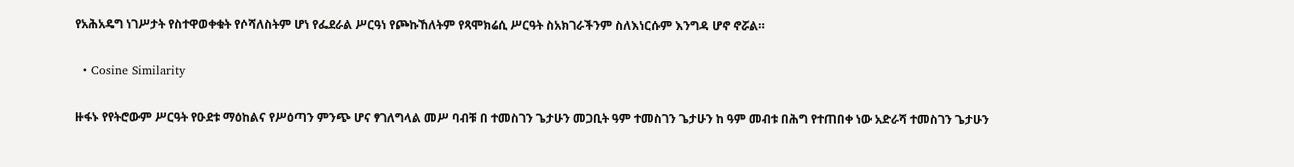የአሕአዴግ ነገሥታት የስተዋወቀቁት የሶሻለስትም ሆነ የፌደራል ሥርዓነ የጮኩኸለትም የጻሞክሬሲ ሥርዓት ስአክገራችንም ስለእነርሱም እንግዳ ሆኖ ኖሯል።

  • Cosine Similarity

ዙፋኑ የየትሮውም ሥርዓት የዑደቱ ማዕከልና የሥዕጣን ምንጭ ሆና ፃገለግላል መሥ ባብቹ በ ተመስገን ጌታሁን መጋቢት ዓም ተመስገን ጌታሁን ከ ዓም መብቱ በሕግ የተጠበቀ ነው አድራሻ ተመስገን ጌታሁን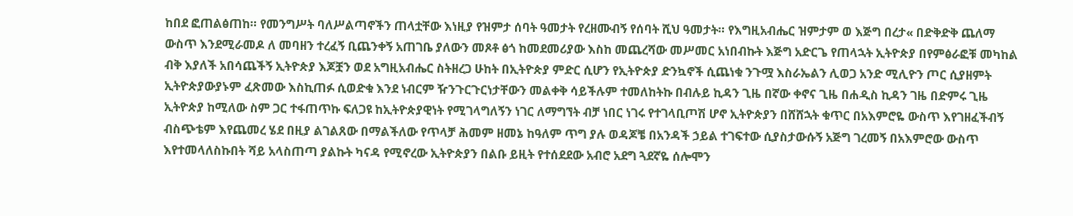ከበደ ፎጠልፅጠከ። የመንግሥት ባለሥልጣኖችን ጠላቷቸው እነዚያ የዝምታ ሰባት ዓመታት የረዘሙብኝ የሰባት ሺህ ዓመታት። የእግዚአብሔር ዝምታም ወ እጅግ በረታ« በድቅድቅ ጨለማ ውስጥ እንደሚራመዶ ለ መባዘን ተረፈኝ ቢጨንቀኝ አጠገቤ ያለውን መጾቶ ፅጎ ከመደመሪያው እስከ መጨረሻው መሥመር አነበብኩት እጅግ አድርጌ የጠላኋት ኢትዮጵያ በየምፅራፎቹ መካከል ብቅ እያለች አበሳጨችኝ ኢትዮጵያ እጆቿን ወደ አግዚአብሔር ስትዘረጋ ሁከት በኢትዮጵያ ምድር ሲሆን የኢትዮጵያ ድንኳኖች ሲጨነቁ ንጉሟ እስራኤልን ሊወጋ አንድ ሚሊዮን ጦር ሲያዘምት ኢትዮጵያውያኑም ፈጽመው እስኪጠፉ ሲወድቁ እንደ ነብርም ዥንጉርጉርነታቸውን መልቀቅ ሳይችሉም ተመለከትኩ በብሉይ ኪዳን ጊዜ በኛው ቀኖና ጊዜ በሐዲስ ኪዳን ገዜ በድምሩ ጊዜ ኢትዮጵያ ከሚለው ስም ጋር ተፋጠጥኩ ፍለጋዩ ከኢትዮጵያዊነት የሚገላግለኝን ነገር ለማግኘት ብቻ ነበር ነገሩ የተገላቢጦሽ ሆኖ ኢትዮጵያን በሸሸኋት ቁጥር በአእምሮዬ ውስጥ እየገዘፈችብኝ ብስጭቴም እየጨመረ ሄደ በዚያ ልገልጸው በማልችለው የጥላቻ ሕመም ዘመኔ ከዓለም ጥግ ያሉ ወዳጆቼ በአንዳች ኃይል ተገፍተው ሲያስታውሱኝ አጅግ ገረመኝ በአእምሮው ውስጥ እየተመላለስኩበት ሻይ አላስጠጣ ያልኩት ካናዳ የሚኖረው ኢትዮጵያን በልቡ ይዚት የተሰደደው አብሮ አደግ ጓደኛዬ ሰሎሞን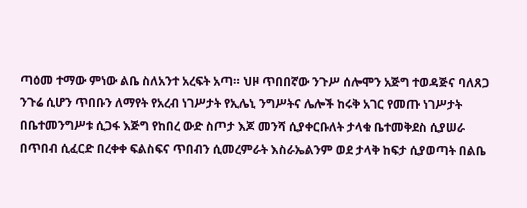ጣዕመ ተማው ምነው ልቤ ስለአንተ አረፍት አጣ። ህዞ ጥበበኛው ንጉሥ ሰሎሞን አጅግ ተወዳጅና ባለጸጋ ንጉሬ ሲሆን ጥበቡን ለማየት የአረብ ነገሥታት የኢሌኒ ንግሥትና ሌሎች ከሩቅ አገር የመጡ ነገሥታት በቤተመንግሥቱ ሲጋፋ እጅግ የከበረ ውድ ስጦታ እጆ መንሻ ሲያቀርቡለት ታላቁ ቤተመቅደስ ሲያሠራ በጥበብ ሲፈርድ በረቀቀ ፍልስፍና ጥበብን ሲመረምራት እስራኤልንም ወደ ታላቅ ከፍታ ሲያወጣት በልቤ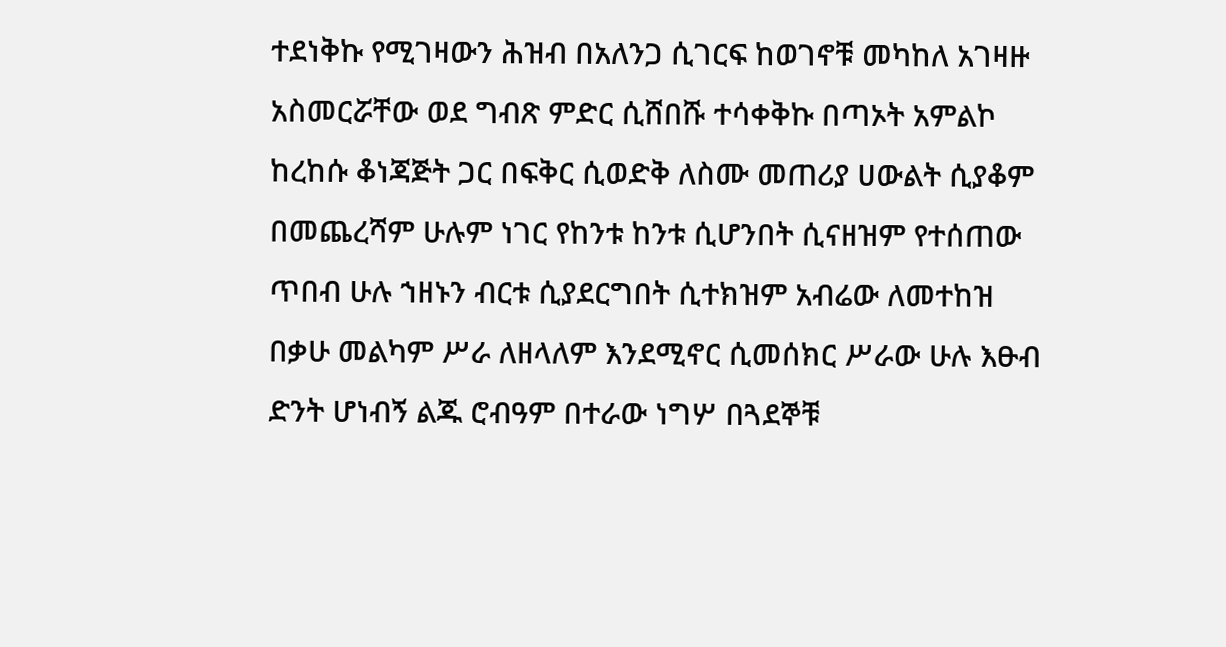ተደነቅኩ የሚገዛውን ሕዝብ በአለንጋ ሲገርፍ ከወገኖቹ መካከለ አገዛዙ አስመርሯቸው ወደ ግብጽ ምድር ሲሸበሹ ተሳቀቅኩ በጣኦት አምልኮ ከረከሱ ቆነጃጅት ጋር በፍቅር ሲወድቅ ለስሙ መጠሪያ ሀውልት ሲያቆም በመጨረሻም ሁሉም ነገር የከንቱ ከንቱ ሲሆንበት ሲናዘዝም የተሰጠው ጥበብ ሁሉ ኀዘኑን ብርቱ ሲያደርግበት ሲተክዝም አብሬው ለመተከዝ በቃሁ መልካም ሥራ ለዘላለም እንደሚኖር ሲመሰክር ሥራው ሁሉ እፁብ ድንት ሆነብኝ ልጁ ሮብዓም በተራው ነግሦ በጓደኞቹ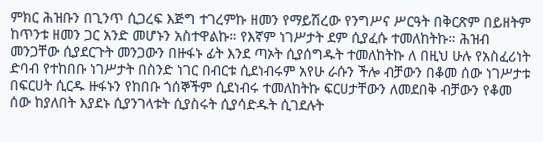ምክር ሕዝቡን በጊንጥ ሲጋረፍ እጅግ ተገረምኩ ዘመን የማይሽረው የንግሥና ሥርዓት በቅርጽም በይዘትም ከጥንቱ ዘመን ጋር አንድ መሆኑን አስተዋልኩ። የእኛም ነገሥታት ደም ሲያፈሱ ተመለከትኩ። ሕዝብ መንጋቸው ሲያደርጉት መንጋውን በዙፋኑ ፊት እንደ ጣኦት ሲያሰግዱት ተመለከትኩ ለ በዚህ ሁሉ የአስፈሪነት ድባብ የተከበቡ ነገሥታት በስንድ ነገር በብርቱ ሲደነብሩም አየሁ ራሱን ችሎ ብቻውን በቆመ ሰው ነገሥታቱ በፍርሀት ሲርዱ ዙፋኑን የከበቡ ጎሰኞችም ሲደነብሩ ተመለከትኩ ፍርሀታቸውን ለመደበቅ ብቻውን የቆመ ሰው ከያለበት እያደኑ ሲያንገላቱት ሲያስሩት ሲያሳድዱት ሲገደሉት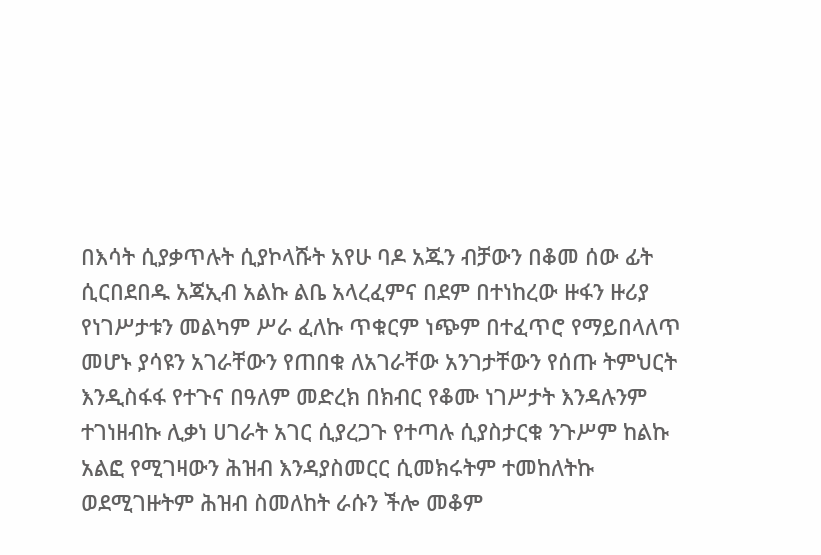በእሳት ሲያቃጥሉት ሲያኮላሹት አየሁ ባዶ አጁን ብቻውን በቆመ ሰው ፊት ሲርበደበዱ አጃኢብ አልኩ ልቤ አላረፈምና በደም በተነከረው ዙፋን ዙሪያ የነገሥታቱን መልካም ሥራ ፈለኩ ጥቁርም ነጭም በተፈጥሮ የማይበላለጥ መሆኑ ያሳዩን አገራቸውን የጠበቁ ለአገራቸው አንገታቸውን የሰጡ ትምህርት እንዲስፋፋ የተጉና በዓለም መድረክ በክብር የቆሙ ነገሥታት እንዳሉንም ተገነዘብኩ ሊቃነ ሀገራት አገር ሲያረጋጉ የተጣሉ ሲያስታርቁ ንጉሥም ከልኩ አልፎ የሚገዛውን ሕዝብ እንዳያስመርር ሲመክሩትም ተመከለትኩ ወደሚገዙትም ሕዝብ ስመለከት ራሱን ችሎ መቆም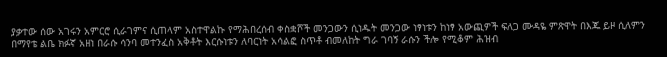ያቃተው ሰው አገሩን አምርሮ ሲራገምና ሲጠላም አስተዋልኩ የማሕበረሰብ ቀስቋሾች መንጋውን ሲነዱት መንጋው ነፃነቱን ከነፃ አውጪዎች ፍለጋ ሙዳዬ ምጽዋት በእጁ ይዞ ሲለምን በማየቴ ልቤ ክፉኛ አዘነ በራሱ ሳንባ መተንፈስ አቅቶት እርሱነቱን ለባርነት አሳልፎ ስጥቶ ብመለከት ግራ ገባኝ ራሱን ችሎ የሚቆም ሕዝብ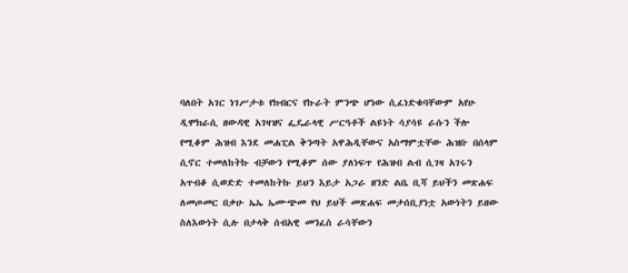ባለበት አገር ነገሥታቱ የክብርና የኩራት ምንጭ ሆነው ሲፈነድቁባቸውም አየሁ ዲሞክራሲ ዘውዳዊ አገዛዝና ፌዴራላዊ ሥርዓቶች ልዩነት ሳያሳዩ ራሱን ችሎ የሚቆም ሕዝብ እንደ መሐፒል ቅንጣት አዋሕዲቸውና አስማምቷቸው ሕዝቡ በሰላም ሲኖር ተመለከትኩ ብቻውን የሚቆም ሰው ያለነፍጥ የሕዝብ ልብ ሲገዛ አገሩን አጥብቆ ሲወድድ ተመለከትኩ ይህን እይታ አጋራ ዘንድ ልቤ ቢሻ ይህችን መጽሐፍ ለመጦመር በቃሁ ኤኤ ኤሙጭመ የህ ይህች መጽሐፍ መታሰቢያነቷ አውነትን ይዘው ስለእውነት ሲሉ በታላቅ ሰብአዊ መንፈስ ራሳቸውን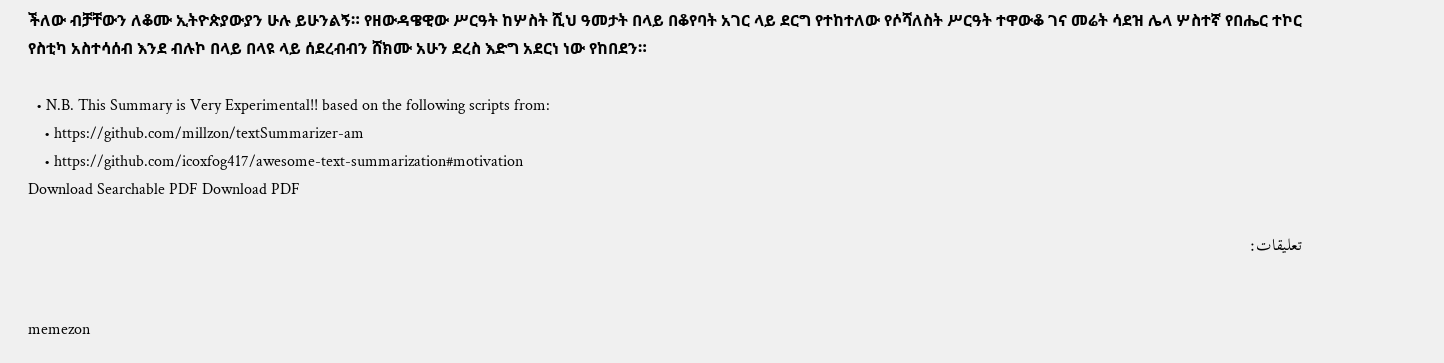ችለው ብቻቸውን ለቆሙ ኢትዮጵያውያን ሁሉ ይሁንልኝ። የዘውዳዌዊው ሥርዓት ከሦስት ሺህ ዓመታት በላይ በቆየባት አገር ላይ ደርግ የተከተለው የሶሻለስት ሥርዓት ተዋውቆ ገና መሬት ሳደዝ ሌላ ሦስተኛ የበሔር ተኮር የስቲካ አስተሳሰብ እንደ ብሉኮ በላይ በላዩ ላይ ሰደረብብን ሸክሙ አሁን ደረስ እድግ አደርነ ነው የከበደን።

  • N.B. This Summary is Very Experimental!! based on the following scripts from:
    • https://github.com/millzon/textSummarizer-am
    • https://github.com/icoxfog417/awesome-text-summarization#motivation
Download Searchable PDF Download PDF

تعليقات:


memezon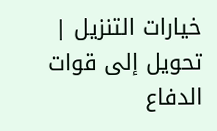خيارات التنزيل | تحويل إلى قوات الدفاع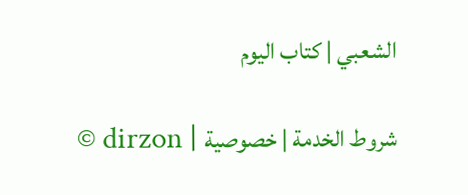الشعبي | كتاب اليوم

© dirzon | شروط الخدمة | خصوصية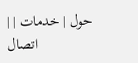| حول | خدمات | اتصال